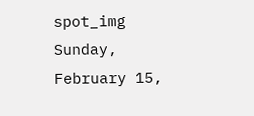spot_img
Sunday, February 15,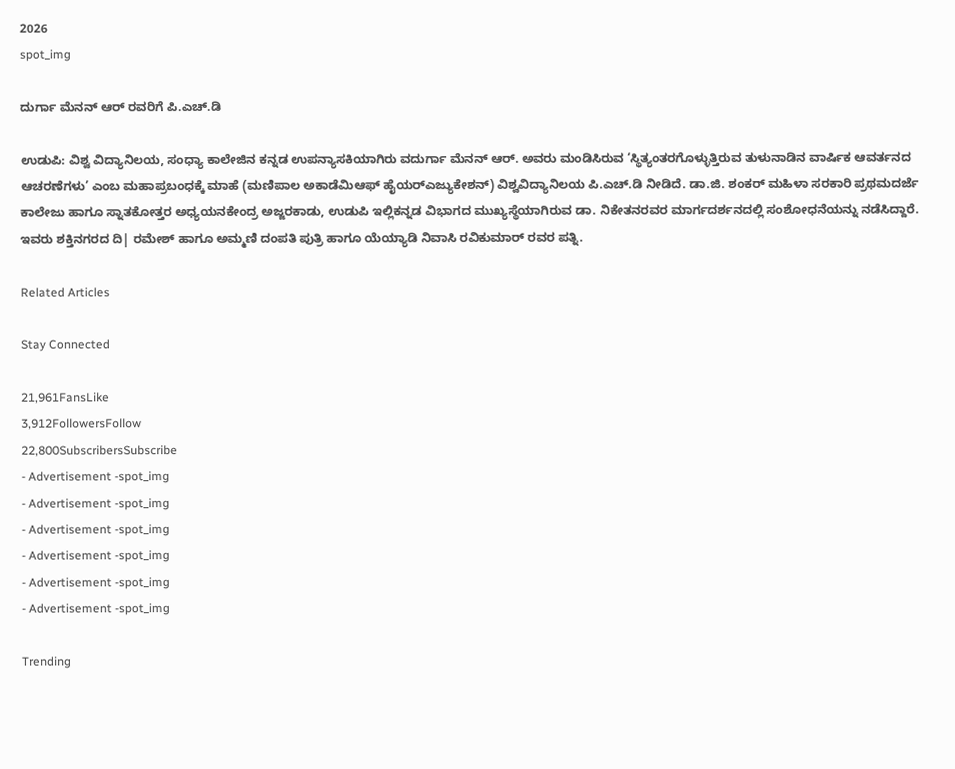2026
spot_img

ದುರ್ಗಾ ಮೆನನ್ ಆರ್ ರವರಿಗೆ ಪಿ.ಎಚ್.ಡಿ

ಉಡುಪಿ: ವಿಶ್ವ ವಿದ್ಯಾನಿಲಯ, ಸಂಧ್ಯಾ ಕಾಲೇಜಿನ ಕನ್ನಡ‌ ಉಪನ್ಯಾಸಕಿಯಾಗಿರು ವದುರ್ಗಾ ಮೆನನ್‌ ಆರ್. ಅವರು ಮಂಡಿಸಿರುವ ‘ಸ್ಥಿತ್ಯಂತರಗೊಳ್ಳುತ್ತಿರುವ ತುಳುನಾಡಿನ ವಾರ್ಷಿಕ ಆವರ್ತನದ ಆಚರಣೆಗಳು’ ಎಂಬ ಮಹಾಪ್ರಬಂಧಕ್ಕೆ ಮಾಹೆ (ಮಣಿಪಾಲ ಅಕಾಡೆಮಿ‌ಆಫ್ ಹೈಯರ್‌ಎಜ್ಯುಕೇಶನ್) ವಿಶ್ವವಿದ್ಯಾನಿಲಯ ಪಿ.ಎಚ್.ಡಿ ನೀಡಿದೆ. ಡಾ.ಜಿ. ಶಂಕರ್ ಮಹಿಳಾ ಸರಕಾರಿ ಪ್ರಥಮದರ್ಜೆ ಕಾಲೇಜು ಹಾಗೂ ಸ್ನಾತಕೋತ್ತರ‌ ಅಧ್ಯಯನಕೇಂದ್ರ‌ ಅಜ್ಜರಕಾಡು, ಉಡುಪಿ ಇಲ್ಲಿಕನ್ನಡ ವಿಭಾಗದ ಮುಖ್ಯಸ್ಥೆಯಾಗಿರುವ ಡಾ. ನಿಕೇತನರವರ ಮಾರ್ಗದರ್ಶನದಲ್ಲಿ ಸಂಶೋಧನೆಯನ್ನು ನಡೆಸಿದ್ದಾರೆ. ಇವರು ಶಕ್ತಿನಗರದ ದಿ| ರಮೇಶ್ ಹಾಗೂ ಅಮ್ಮಣಿ ದಂಪತಿ ಪುತ್ರಿ ಹಾಗೂ ಯೆಯ್ಯಾಡಿ ನಿವಾಸಿ ರವಿಕುಮಾರ್‌ ರವರ ಪತ್ನಿ.

Related Articles

Stay Connected

21,961FansLike
3,912FollowersFollow
22,800SubscribersSubscribe
- Advertisement -spot_img
- Advertisement -spot_img
- Advertisement -spot_img
- Advertisement -spot_img
- Advertisement -spot_img
- Advertisement -spot_img

Trending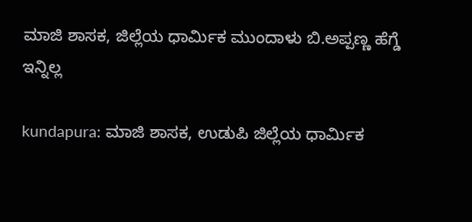ಮಾಜಿ ಶಾಸಕ, ಜಿಲ್ಲೆಯ ಧಾರ್ಮಿಕ ಮುಂದಾಳು ಬಿ.ಅಪ್ಪಣ್ಣ ಹೆಗ್ಡೆ ಇನ್ನಿಲ್ಲ

kundapura: ಮಾಜಿ ಶಾಸಕ, ಉಡುಪಿ ಜಿಲ್ಲೆಯ ಧಾರ್ಮಿಕ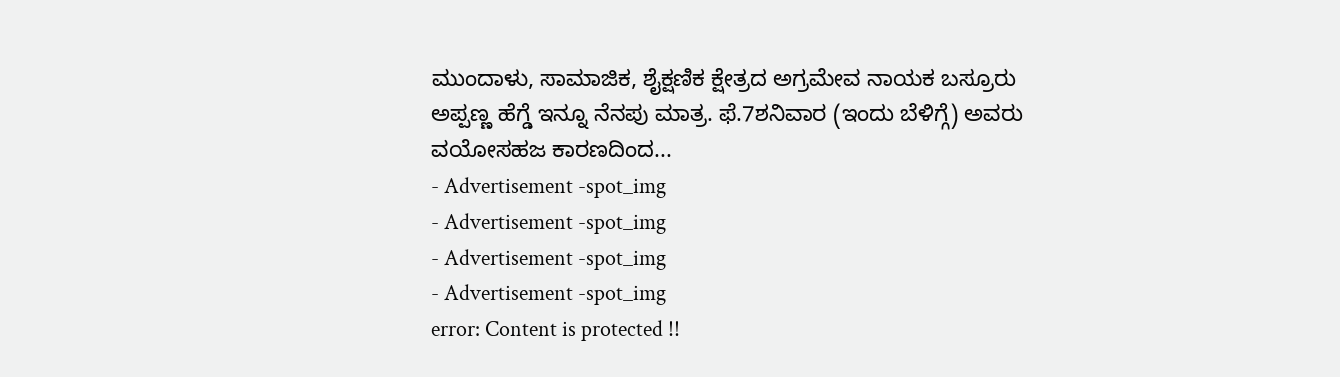ಮುಂದಾಳು, ಸಾಮಾಜಿಕ, ಶೈಕ್ಷಣಿಕ ಕ್ಷೇತ್ರದ ಅಗ್ರಮೇವ ನಾಯಕ ಬಸ್ರೂರು ಅಪ್ಪಣ್ಣ ಹೆಗ್ಡೆ ಇನ್ನೂ ನೆನಪು ಮಾತ್ರ. ಫೆ.7ಶನಿವಾರ (ಇಂದು ಬೆಳಿಗ್ಗೆ) ಅವರು ವಯೋಸಹಜ ಕಾರಣದಿಂದ...
- Advertisement -spot_img
- Advertisement -spot_img
- Advertisement -spot_img
- Advertisement -spot_img
error: Content is protected !!